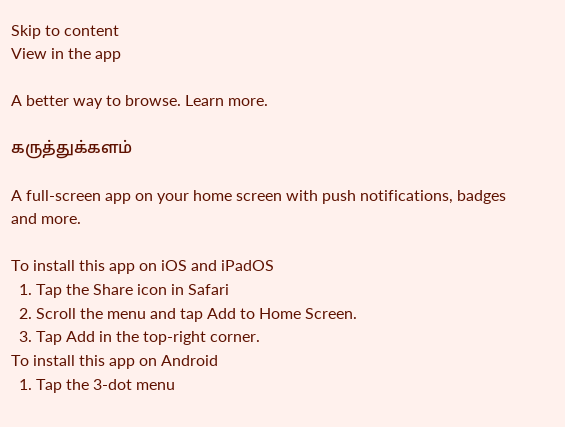Skip to content
View in the app

A better way to browse. Learn more.

கருத்துக்களம்

A full-screen app on your home screen with push notifications, badges and more.

To install this app on iOS and iPadOS
  1. Tap the Share icon in Safari
  2. Scroll the menu and tap Add to Home Screen.
  3. Tap Add in the top-right corner.
To install this app on Android
  1. Tap the 3-dot menu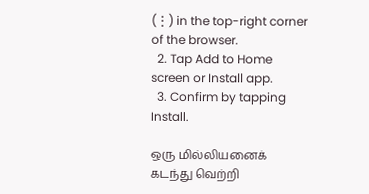(⋮) in the top-right corner of the browser.
  2. Tap Add to Home screen or Install app.
  3. Confirm by tapping Install.

ஒரு மில்லியனைக் கடந்து வெற்றி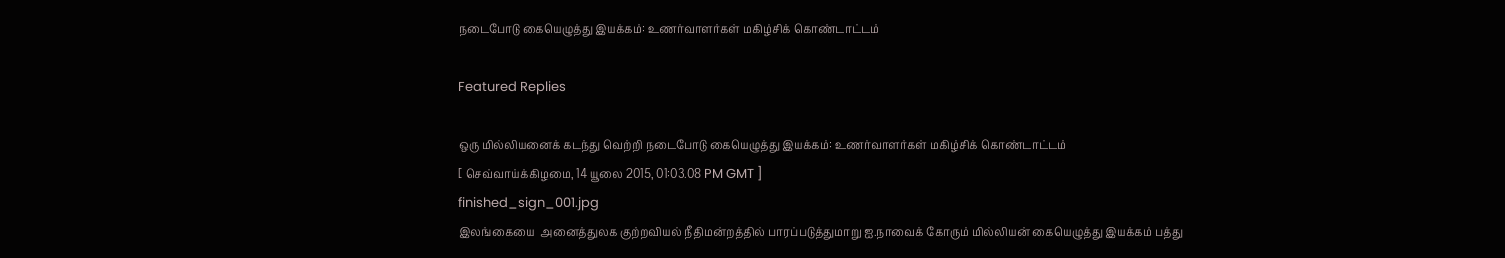நடைபோடு கையெழுத்து இயக்கம்: உணர்வாளர்கள் மகிழ்சிக் கொண்டாட்டம்

Featured Replies

ஒரு மில்லியனைக் கடந்து வெற்றி நடைபோடு கையெழுத்து இயக்கம்: உணர்வாளர்கள் மகிழ்சிக் கொண்டாட்டம்
[ செவ்வாய்க்கிழமை, 14 யூலை 2015, 01:03.08 PM GMT ]
finished_sign_001.jpg
இலங்கையை  அனைத்துலக குற்றவியல் நீதிமன்றத்தில் பாரப்படுத்துமாறு ஐ.நாவைக் கோரும் மில்லியன் கையெழுத்து இயக்கம் பத்து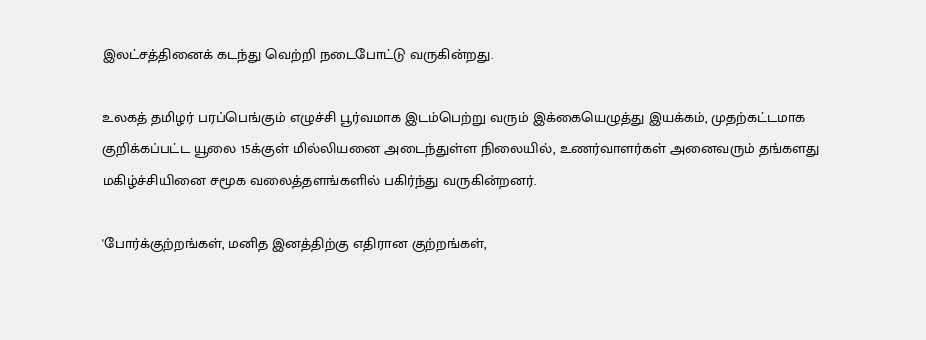இலட்சத்தினைக் கடந்து வெற்றி நடைபோட்டு வருகின்றது.

உலகத் தமிழர் பரப்பெங்கும் எழுச்சி பூர்வமாக இடம்பெற்று வரும் இக்கையெழுத்து இயக்கம், முதற்கட்டமாக குறிக்கப்பட்ட யூலை 15க்குள் மில்லியனை அடைந்துள்ள நிலையில், உணர்வாளர்கள் அனைவரும் தங்களது மகிழ்ச்சியினை சமூக வலைத்தளங்களில் பகிர்ந்து வருகின்றனர்.

'போர்க்குற்றங்கள், மனித இனத்திற்கு எதிரான குற்றங்கள்,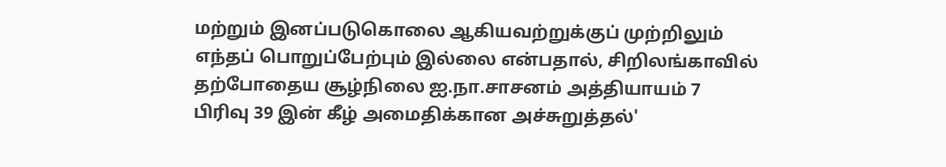மற்றும் இனப்படுகொலை ஆகியவற்றுக்குப் முற்றிலும் எந்தப் பொறுப்பேற்பும் இல்லை என்பதால், சிறிலங்காவில் தற்போதைய சூழ்நிலை ஐ.நா.சாசனம் அத்தியாயம் 7 பிரிவு 39 இன் கீழ் அமைதிக்கான அச்சுறுத்தல்'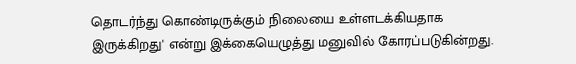தொடர்ந்து கொண்டிருக்கும் நிலையை உள்ளடக்கியதாக இருக்கிறது' என்று இக்கையெழுத்து மனுவில் கோரப்படுகின்றது.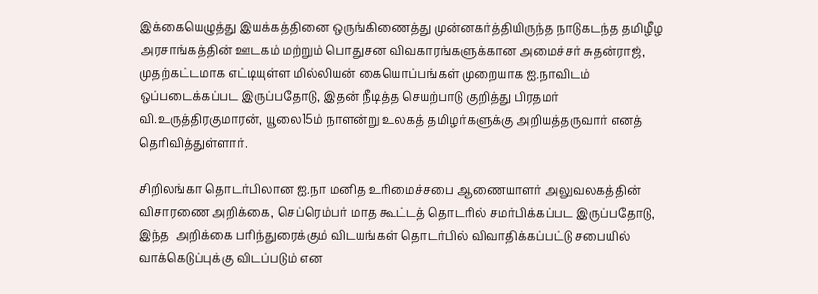இக்கையெழுத்து இயக்கத்தினை ஒருங்கிணைத்து முன்னகர்த்தியிருந்த நாடுகடந்த தமிழீழ அரசாங்கத்தின் ஊடகம் மற்றும் பொதுசன விவகாரங்களுக்கான அமைச்சர் சுதன்ராஜ், முதற்கட்டமாக எட்டியுள்ள மில்லியன் கையொப்பங்கள் முறையாக ஐ.நாவிடம் ஒப்படைக்கப்பட இருப்பதோடு, இதன் நீடித்த செயற்பாடு குறித்து பிரதமர் வி.உருத்திரகுமாரன், யூலை15ம் நாளன்று உலகத் தமிழர்களுக்கு அறியத்தருவார் எனத் தெரிவித்துள்ளார்.

சிறிலங்கா தொடர்பிலான ஐ.நா மனித உரிமைச்சபை ஆணையாளர் அலுவலகத்தின் விசாரணை அறிக்கை, செப்ரெம்பர் மாத கூட்டத் தொடரில் சமர்பிக்கப்பட இருப்பதோடு, இந்த  அறிக்கை பரிந்துரைக்கும் விடயங்கள் தொடர்பில் விவாதிக்கப்பட்டு சபையில் வாக்கெடுப்புக்கு விடப்படும் என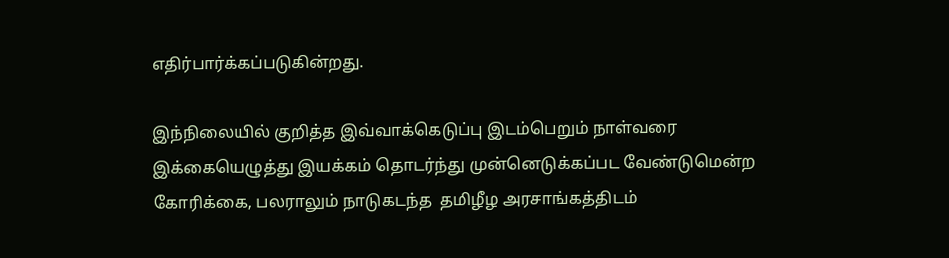எதிர்பார்க்கப்படுகின்றது.

இந்நிலையில் குறித்த இவ்வாக்கெடுப்பு இடம்பெறும் நாள்வரை இக்கையெழுத்து இயக்கம் தொடர்ந்து முன்னெடுக்கப்பட வேண்டுமென்ற கோரிக்கை, பலராலும் நாடுகடந்த  தமிழீழ அரசாங்கத்திடம்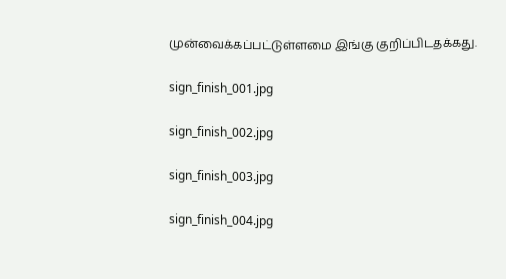முன்வைக்கப்பட்டுள்ளமை இங்கு குறிப்பிடதக்கது.

sign_finish_001.jpg

sign_finish_002.jpg

sign_finish_003.jpg

sign_finish_004.jpg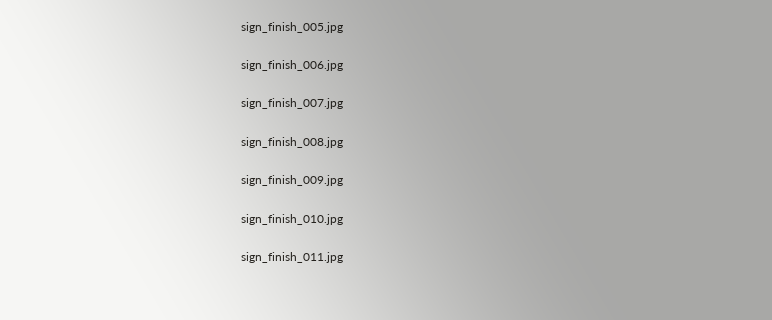sign_finish_005.jpg

sign_finish_006.jpg

sign_finish_007.jpg

sign_finish_008.jpg

sign_finish_009.jpg

sign_finish_010.jpg

sign_finish_011.jpg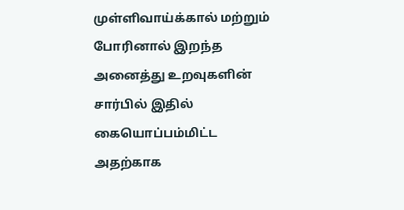முள்ளிவாய்க்கால் மற்றும் போரினால் இறந்த அனைத்து உறவுகளின் சார்பில் இதில் கையொப்பம்மிட்ட அதற்காக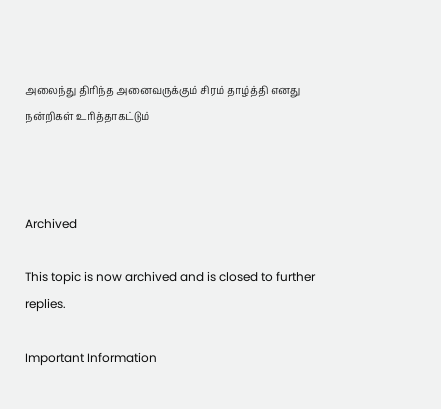அலைந்து திரிந்த அனைவருக்கும் சிரம் தாழ்த்தி எனது நன்றிகள் உரித்தாகட்டும்



Archived

This topic is now archived and is closed to further replies.

Important Information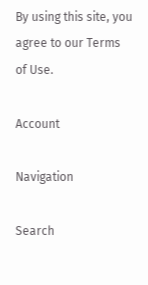By using this site, you agree to our Terms of Use.

Account

Navigation

Search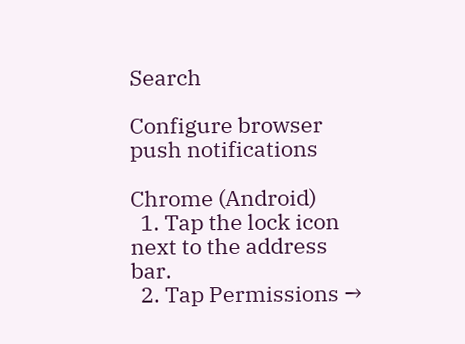Search

Configure browser push notifications

Chrome (Android)
  1. Tap the lock icon next to the address bar.
  2. Tap Permissions →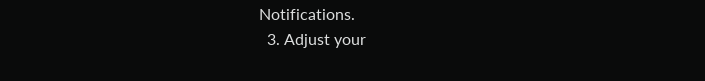Notifications.
  3. Adjust your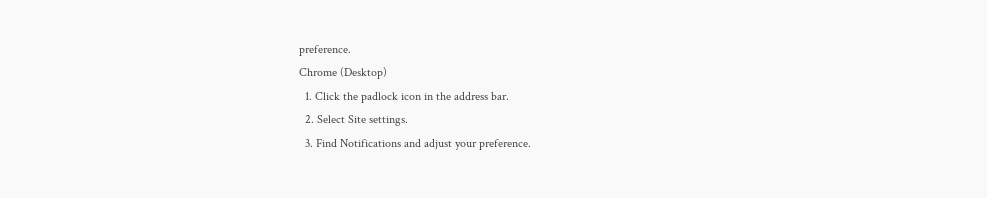preference.
Chrome (Desktop)
  1. Click the padlock icon in the address bar.
  2. Select Site settings.
  3. Find Notifications and adjust your preference.